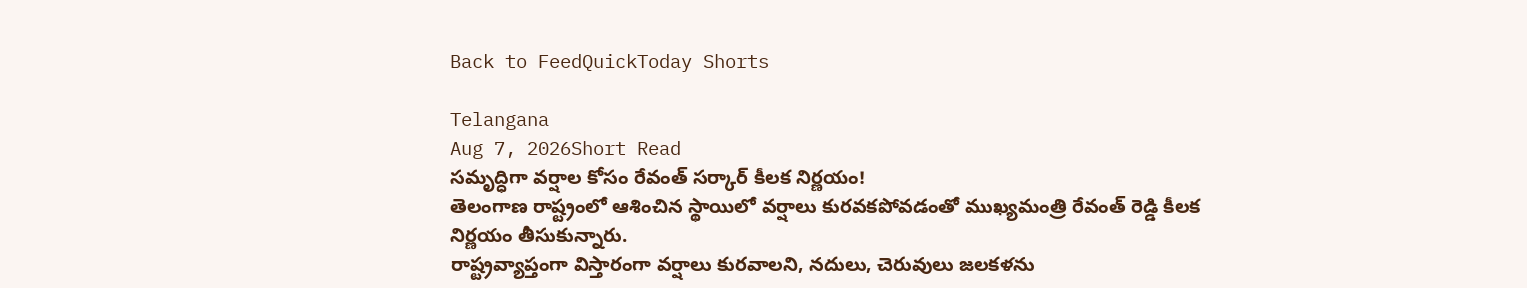Back to FeedQuickToday Shorts

Telangana
Aug 7, 2026Short Read
సమృద్ధిగా వర్షాల కోసం రేవంత్ సర్కార్ కీలక నిర్ణయం!
తెలంగాణ రాష్ట్రంలో ఆశించిన స్థాయిలో వర్షాలు కురవకపోవడంతో ముఖ్యమంత్రి రేవంత్ రెడ్డి కీలక నిర్ణయం తీసుకున్నారు.
రాష్ట్రవ్యాప్తంగా విస్తారంగా వర్షాలు కురవాలని, నదులు, చెరువులు జలకళను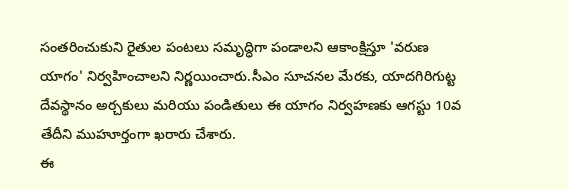సంతరించుకుని రైతుల పంటలు సమృద్ధిగా పండాలని ఆకాంక్షిస్తూ 'వరుణ యాగం' నిర్వహించాలని నిర్ణయించారు.సీఎం సూచనల మేరకు, యాదగిరిగుట్ట దేవస్థానం అర్చకులు మరియు పండితులు ఈ యాగం నిర్వహణకు ఆగస్టు 10వ తేదీని ముహూర్తంగా ఖరారు చేశారు.
ఈ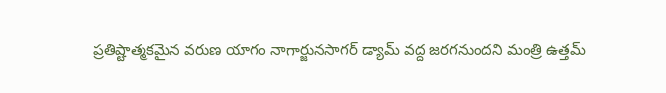ప్రతిష్టాత్మకమైన వరుణ యాగం నాగార్జునసాగర్ డ్యామ్ వద్ద జరగనుందని మంత్రి ఉత్తమ్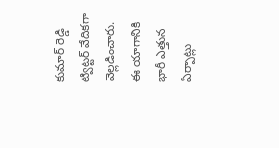కుమార్ రెడ్డి ట్విట్టర్ వేదికగా వెల్లడించారు.
ఈ యాగానికి భారీ ఎత్తున ఏర్పాట్లు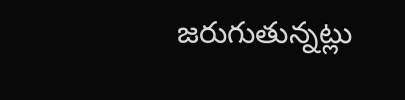జరుగుతున్నట్లు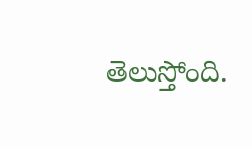తెలుస్తోంది.